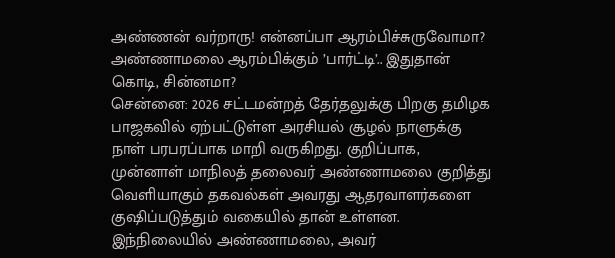அண்ணன் வர்றாரு! என்னப்பா ஆரம்பிச்சுருவோமா? அண்ணாமலை ஆரம்பிக்கும் ’பார்ட்டி’.. இதுதான் கொடி, சின்னமா?
சென்னை: 2026 சட்டமன்றத் தேர்தலுக்கு பிறகு தமிழக பாஜகவில் ஏற்பட்டுள்ள அரசியல் சூழல் நாளுக்கு நாள் பரபரப்பாக மாறி வருகிறது. குறிப்பாக, முன்னாள் மாநிலத் தலைவர் அண்ணாமலை குறித்து வெளியாகும் தகவல்கள் அவரது ஆதரவாளர்களை குஷிப்படுத்தும் வகையில் தான் உள்ளன. இந்நிலையில் அண்ணாமலை, அவர்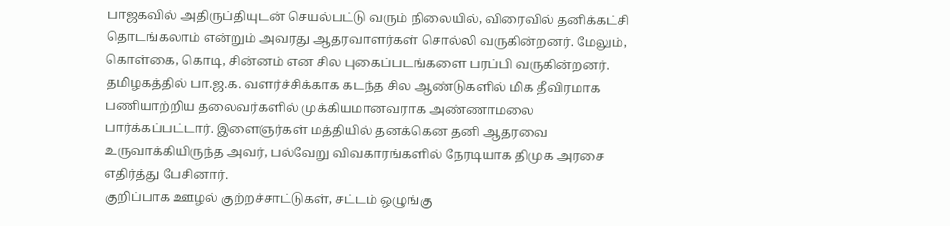பாஜகவில் அதிருப்தியுடன் செயல்பட்டு வரும் நிலையில், விரைவில் தனிக்கட்சி தொடங்கலாம் என்றும் அவரது ஆதரவாளர்கள் சொல்லி வருகின்றனர். மேலும், கொள்கை, கொடி, சின்னம் என சில புகைப்படங்களை பரப்பி வருகின்றனர்.
தமிழகத்தில் பா.ஜ.க. வளர்ச்சிக்காக கடந்த சில ஆண்டுகளில் மிக தீவிரமாக பணியாற்றிய தலைவர்களில் முக்கியமானவராக அண்ணாமலை பார்க்கப்பட்டார். இளைஞர்கள் மத்தியில் தனக்கென தனி ஆதரவை உருவாக்கியிருந்த அவர், பல்வேறு விவகாரங்களில் நேரடியாக திமுக அரசை எதிர்த்து பேசினார்.
குறிப்பாக ஊழல் குற்றச்சாட்டுகள், சட்டம் ஒழுங்கு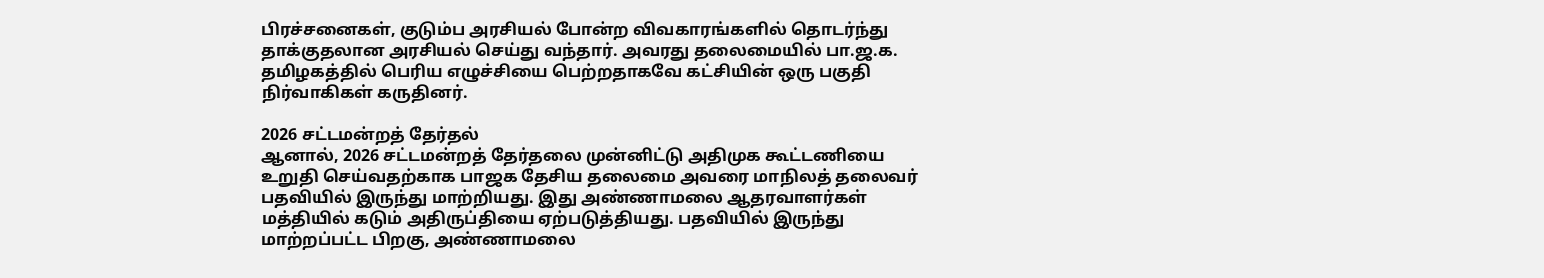பிரச்சனைகள், குடும்ப அரசியல் போன்ற விவகாரங்களில் தொடர்ந்து தாக்குதலான அரசியல் செய்து வந்தார். அவரது தலைமையில் பா.ஜ.க. தமிழகத்தில் பெரிய எழுச்சியை பெற்றதாகவே கட்சியின் ஒரு பகுதி நிர்வாகிகள் கருதினர்.

2026 சட்டமன்றத் தேர்தல்
ஆனால், 2026 சட்டமன்றத் தேர்தலை முன்னிட்டு அதிமுக கூட்டணியை உறுதி செய்வதற்காக பாஜக தேசிய தலைமை அவரை மாநிலத் தலைவர் பதவியில் இருந்து மாற்றியது. இது அண்ணாமலை ஆதரவாளர்கள் மத்தியில் கடும் அதிருப்தியை ஏற்படுத்தியது. பதவியில் இருந்து மாற்றப்பட்ட பிறகு, அண்ணாமலை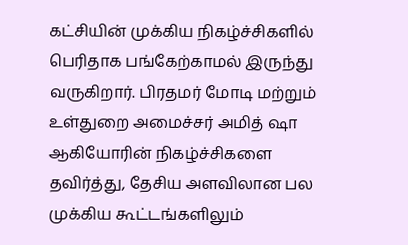கட்சியின் முக்கிய நிகழ்ச்சிகளில் பெரிதாக பங்கேற்காமல் இருந்து வருகிறார். பிரதமர் மோடி மற்றும் உள்துறை அமைச்சர் அமித் ஷா ஆகியோரின் நிகழ்ச்சிகளை தவிர்த்து, தேசிய அளவிலான பல முக்கிய கூட்டங்களிலும்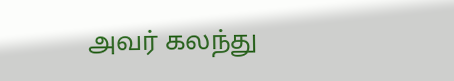அவர் கலந்து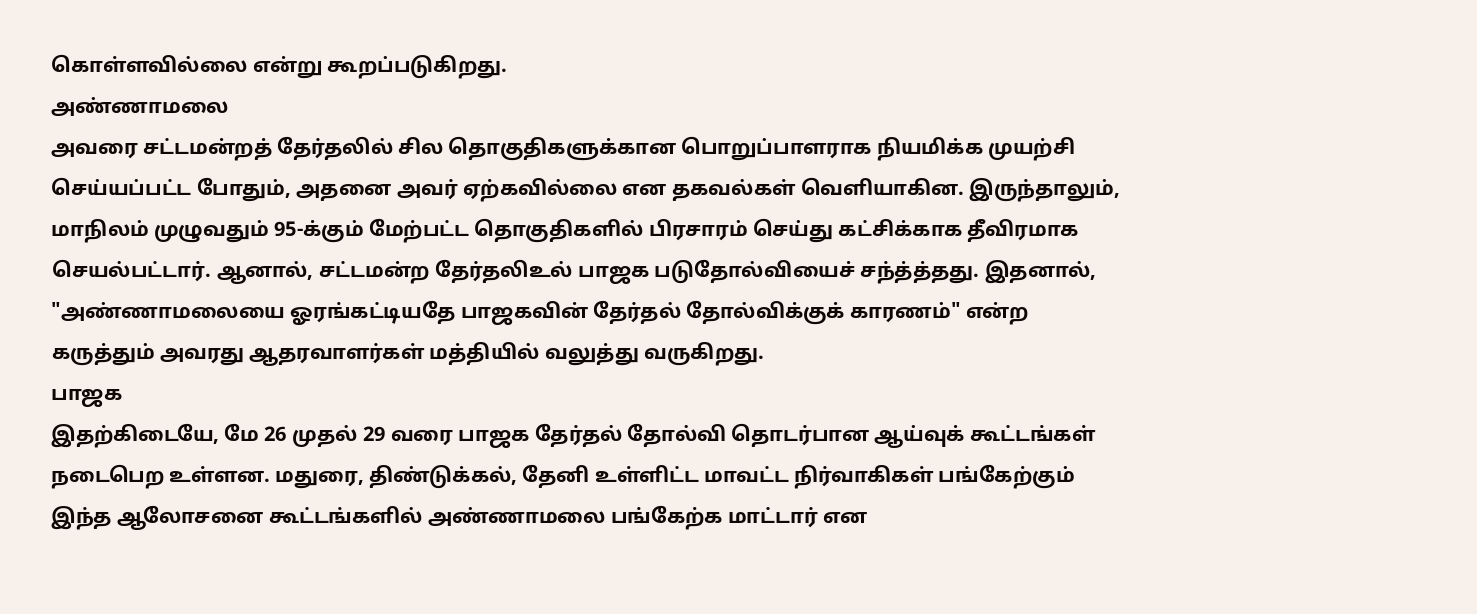கொள்ளவில்லை என்று கூறப்படுகிறது.
அண்ணாமலை
அவரை சட்டமன்றத் தேர்தலில் சில தொகுதிகளுக்கான பொறுப்பாளராக நியமிக்க முயற்சி செய்யப்பட்ட போதும், அதனை அவர் ஏற்கவில்லை என தகவல்கள் வெளியாகின. இருந்தாலும், மாநிலம் முழுவதும் 95-க்கும் மேற்பட்ட தொகுதிகளில் பிரசாரம் செய்து கட்சிக்காக தீவிரமாக செயல்பட்டார். ஆனால், சட்டமன்ற தேர்தலிஉல் பாஜக படுதோல்வியைச் சந்த்த்தது. இதனால், "அண்ணாமலையை ஓரங்கட்டியதே பாஜகவின் தேர்தல் தோல்விக்குக் காரணம்" என்ற கருத்தும் அவரது ஆதரவாளர்கள் மத்தியில் வலுத்து வருகிறது.
பாஜக
இதற்கிடையே, மே 26 முதல் 29 வரை பாஜக தேர்தல் தோல்வி தொடர்பான ஆய்வுக் கூட்டங்கள் நடைபெற உள்ளன. மதுரை, திண்டுக்கல், தேனி உள்ளிட்ட மாவட்ட நிர்வாகிகள் பங்கேற்கும் இந்த ஆலோசனை கூட்டங்களில் அண்ணாமலை பங்கேற்க மாட்டார் என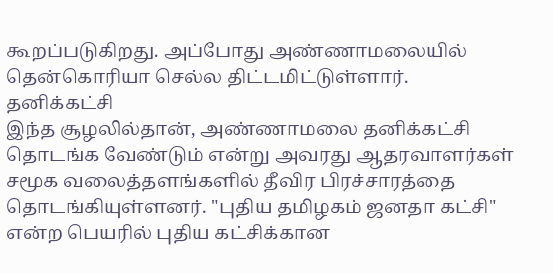கூறப்படுகிறது. அப்போது அண்ணாமலையில் தென்கொரியா செல்ல திட்டமிட்டுள்ளார்.
தனிக்கட்சி
இந்த சூழலில்தான், அண்ணாமலை தனிக்கட்சி தொடங்க வேண்டும் என்று அவரது ஆதரவாளர்கள் சமூக வலைத்தளங்களில் தீவிர பிரச்சாரத்தை தொடங்கியுள்ளனர். "புதிய தமிழகம் ஜனதா கட்சி" என்ற பெயரில் புதிய கட்சிக்கான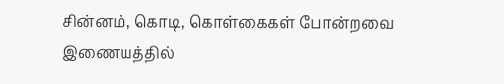சின்னம், கொடி, கொள்கைகள் போன்றவை இணையத்தில்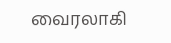வைரலாகி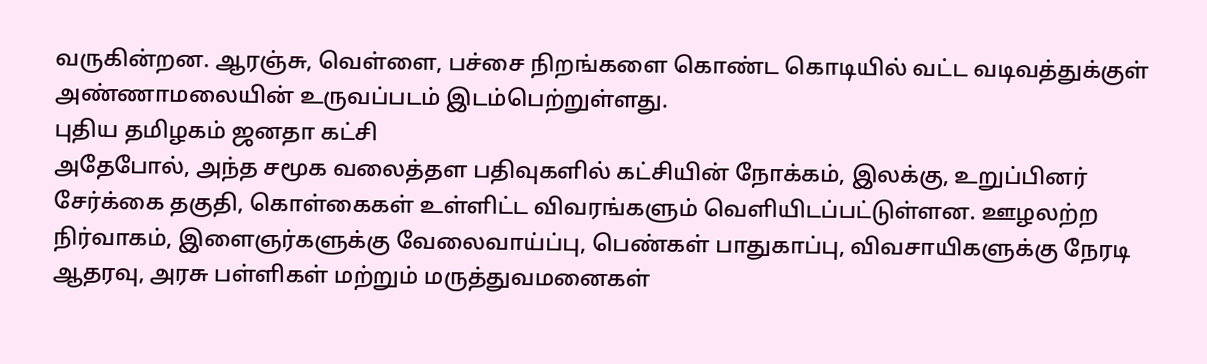வருகின்றன. ஆரஞ்சு, வெள்ளை, பச்சை நிறங்களை கொண்ட கொடியில் வட்ட வடிவத்துக்குள் அண்ணாமலையின் உருவப்படம் இடம்பெற்றுள்ளது.
புதிய தமிழகம் ஜனதா கட்சி
அதேபோல், அந்த சமூக வலைத்தள பதிவுகளில் கட்சியின் நோக்கம், இலக்கு, உறுப்பினர் சேர்க்கை தகுதி, கொள்கைகள் உள்ளிட்ட விவரங்களும் வெளியிடப்பட்டுள்ளன. ஊழலற்ற நிர்வாகம், இளைஞர்களுக்கு வேலைவாய்ப்பு, பெண்கள் பாதுகாப்பு, விவசாயிகளுக்கு நேரடி ஆதரவு, அரசு பள்ளிகள் மற்றும் மருத்துவமனைகள்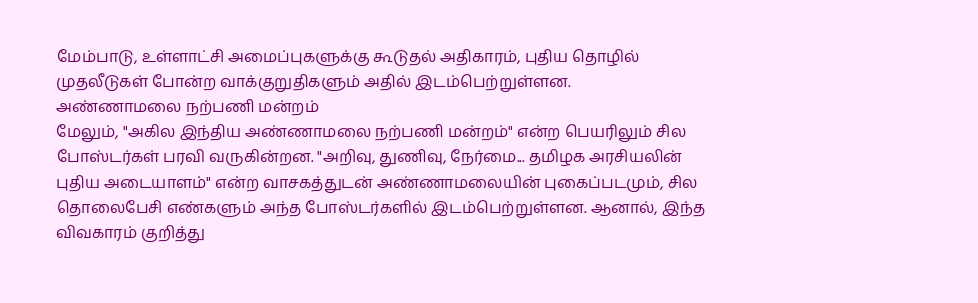மேம்பாடு, உள்ளாட்சி அமைப்புகளுக்கு கூடுதல் அதிகாரம், புதிய தொழில் முதலீடுகள் போன்ற வாக்குறுதிகளும் அதில் இடம்பெற்றுள்ளன.
அண்ணாமலை நற்பணி மன்றம்
மேலும், "அகில இந்திய அண்ணாமலை நற்பணி மன்றம்" என்ற பெயரிலும் சில போஸ்டர்கள் பரவி வருகின்றன. "அறிவு, துணிவு, நேர்மை... தமிழக அரசியலின் புதிய அடையாளம்" என்ற வாசகத்துடன் அண்ணாமலையின் புகைப்படமும், சில தொலைபேசி எண்களும் அந்த போஸ்டர்களில் இடம்பெற்றுள்ளன. ஆனால், இந்த விவகாரம் குறித்து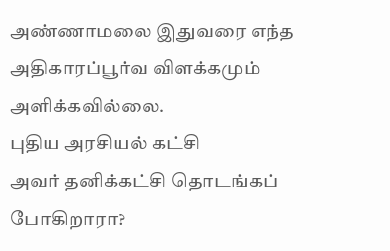அண்ணாமலை இதுவரை எந்த அதிகாரப்பூர்வ விளக்கமும் அளிக்கவில்லை.
புதிய அரசியல் கட்சி
அவர் தனிக்கட்சி தொடங்கப் போகிறாரா?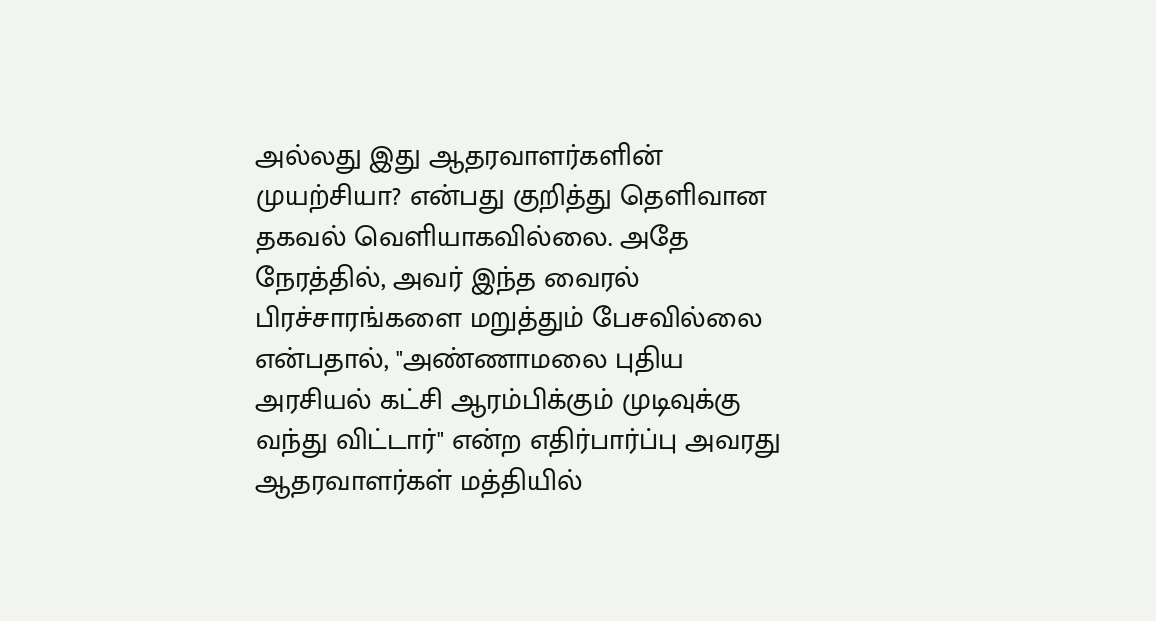அல்லது இது ஆதரவாளர்களின் முயற்சியா? என்பது குறித்து தெளிவான தகவல் வெளியாகவில்லை. அதே நேரத்தில், அவர் இந்த வைரல் பிரச்சாரங்களை மறுத்தும் பேசவில்லை என்பதால், "அண்ணாமலை புதிய அரசியல் கட்சி ஆரம்பிக்கும் முடிவுக்கு வந்து விட்டார்" என்ற எதிர்பார்ப்பு அவரது ஆதரவாளர்கள் மத்தியில்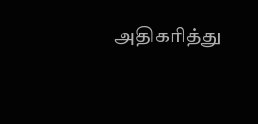அதிகரித்து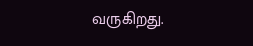வருகிறது.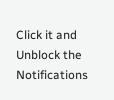Click it and Unblock the Notifications